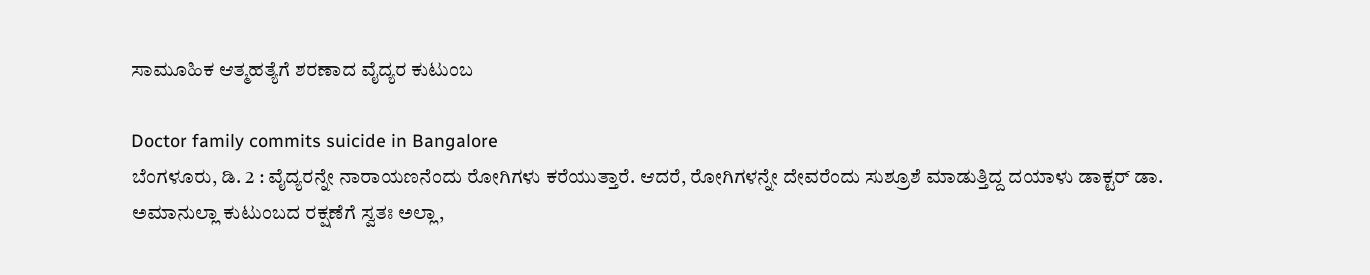ಸಾಮೂಹಿಕ ಆತ್ಮಹತ್ಯೆಗೆ ಶರಣಾದ ವೈದ್ಯರ ಕುಟುಂಬ

Doctor family commits suicide in Bangalore
ಬೆಂಗಳೂರು, ಡಿ. 2 : ವೈದ್ಯರನ್ನೇ ನಾರಾಯಣನೆಂದು ರೋಗಿಗಳು ಕರೆಯುತ್ತಾರೆ. ಆದರೆ, ರೋಗಿಗಳನ್ನೇ ದೇವರೆಂದು ಸುಶ್ರೂಶೆ ಮಾಡುತ್ತಿದ್ದ ದಯಾಳು ಡಾಕ್ಟರ್ ಡಾ. ಅಮಾನುಲ್ಲಾ ಕುಟುಂಬದ ರಕ್ಷಣೆಗೆ ಸ್ವತಃ ಅಲ್ಲಾ,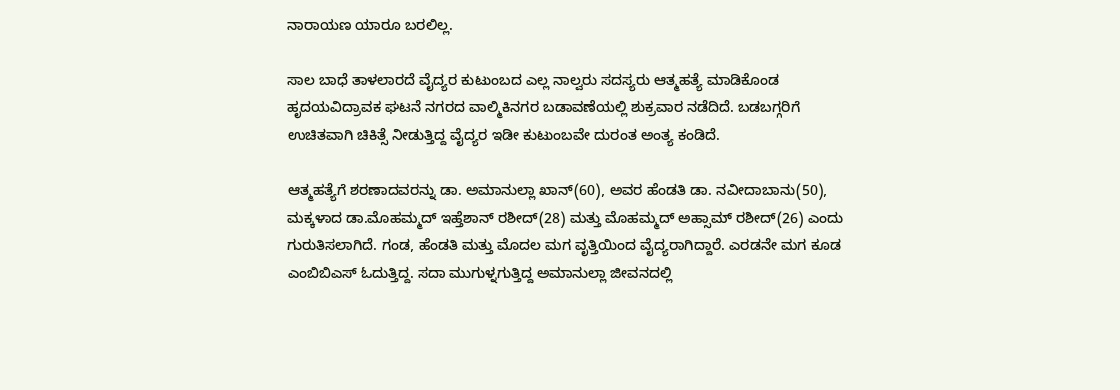ನಾರಾಯಣ ಯಾರೂ ಬರಲಿಲ್ಲ.

ಸಾಲ ಬಾಧೆ ತಾಳಲಾರದೆ ವೈದ್ಯರ ಕುಟುಂಬದ ಎಲ್ಲ ನಾಲ್ವರು ಸದಸ್ಯರು ಆತ್ಮಹತ್ಯೆ ಮಾಡಿಕೊಂಡ ಹೃದಯವಿದ್ರಾವಕ ಘಟನೆ ನಗರದ ವಾಲ್ಮಿಕಿನಗರ ಬಡಾವಣೆಯಲ್ಲಿ ಶುಕ್ರವಾರ ನಡೆದಿದೆ. ಬಡಬಗ್ಗರಿಗೆ ಉಚಿತವಾಗಿ ಚಿಕಿತ್ಸೆ ನೀಡುತ್ತಿದ್ದ ವೈದ್ಯರ ಇಡೀ ಕುಟುಂಬವೇ ದುರಂತ ಅಂತ್ಯ ಕಂಡಿದೆ.

ಆತ್ಮಹತ್ಯೆಗೆ ಶರಣಾದವರನ್ನು ಡಾ. ಅಮಾನುಲ್ಲಾ ಖಾನ್(60), ಅವರ ಹೆಂಡತಿ ಡಾ. ನವೀದಾಬಾನು(50), ಮಕ್ಕಳಾದ ಡಾ.ಮೊಹಮ್ಮದ್ ಇಹ್ತೆಶಾನ್ ರಶೀದ್(28) ಮತ್ತು ಮೊಹಮ್ಮದ್ ಅಹ್ಸಾಮ್ ರಶೀದ್(26) ಎಂದು ಗುರುತಿಸಲಾಗಿದೆ. ಗಂಡ, ಹೆಂಡತಿ ಮತ್ತು ಮೊದಲ ಮಗ ವೃತ್ತಿಯಿಂದ ವೈದ್ಯರಾಗಿದ್ದಾರೆ. ಎರಡನೇ ಮಗ ಕೂಡ ಎಂಬಿಬಿಎಸ್ ಓದುತ್ತಿದ್ದ. ಸದಾ ಮುಗುಳ್ನಗುತ್ತಿದ್ದ ಅಮಾನುಲ್ಲಾ ಜೀವನದಲ್ಲಿ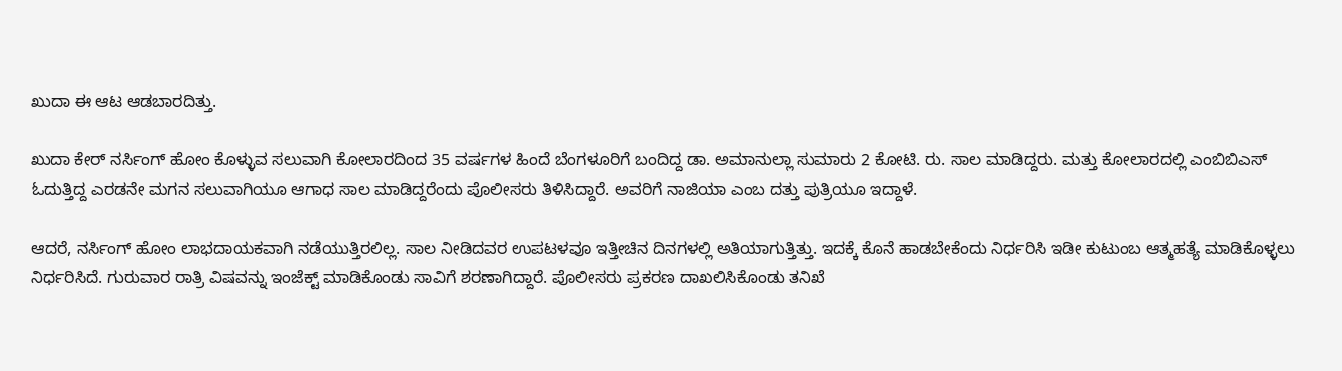ಖುದಾ ಈ ಆಟ ಆಡಬಾರದಿತ್ತು.

ಖುದಾ ಕೇರ್ ನರ್ಸಿಂಗ್ ಹೋಂ ಕೊಳ್ಳುವ ಸಲುವಾಗಿ ಕೋಲಾರದಿಂದ 35 ವರ್ಷಗಳ ಹಿಂದೆ ಬೆಂಗಳೂರಿಗೆ ಬಂದಿದ್ದ ಡಾ. ಅಮಾನುಲ್ಲಾ ಸುಮಾರು 2 ಕೋಟಿ. ರು. ಸಾಲ ಮಾಡಿದ್ದರು. ಮತ್ತು ಕೋಲಾರದಲ್ಲಿ ಎಂಬಿಬಿಎಸ್ ಓದುತ್ತಿದ್ದ ಎರಡನೇ ಮಗನ ಸಲುವಾಗಿಯೂ ಆಗಾಧ ಸಾಲ ಮಾಡಿದ್ದರೆಂದು ಪೊಲೀಸರು ತಿಳಿಸಿದ್ದಾರೆ. ಅವರಿಗೆ ನಾಜಿಯಾ ಎಂಬ ದತ್ತು ಪುತ್ರಿಯೂ ಇದ್ದಾಳೆ.

ಆದರೆ, ನರ್ಸಿಂಗ್ ಹೋಂ ಲಾಭದಾಯಕವಾಗಿ ನಡೆಯುತ್ತಿರಲಿಲ್ಲ. ಸಾಲ ನೀಡಿದವರ ಉಪಟಳವೂ ಇತ್ತೀಚಿನ ದಿನಗಳಲ್ಲಿ ಅತಿಯಾಗುತ್ತಿತ್ತು. ಇದಕ್ಕೆ ಕೊನೆ ಹಾಡಬೇಕೆಂದು ನಿರ್ಧರಿಸಿ ಇಡೀ ಕುಟುಂಬ ಆತ್ಮಹತ್ಯೆ ಮಾಡಿಕೊಳ್ಳಲು ನಿರ್ಧರಿಸಿದೆ. ಗುರುವಾರ ರಾತ್ರಿ ವಿಷವನ್ನು ಇಂಜೆಕ್ಟ್ ಮಾಡಿಕೊಂಡು ಸಾವಿಗೆ ಶರಣಾಗಿದ್ದಾರೆ. ಪೊಲೀಸರು ಪ್ರಕರಣ ದಾಖಲಿಸಿಕೊಂಡು ತನಿಖೆ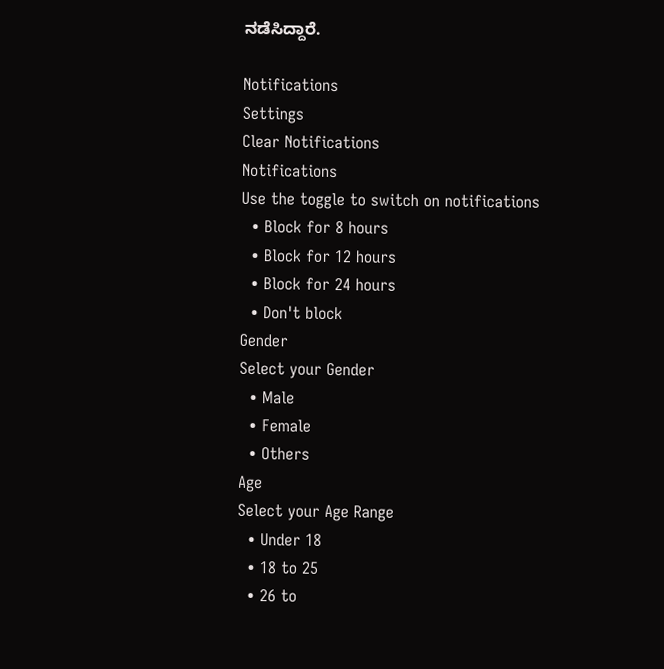ನಡೆಸಿದ್ದಾರೆ.

Notifications
Settings
Clear Notifications
Notifications
Use the toggle to switch on notifications
  • Block for 8 hours
  • Block for 12 hours
  • Block for 24 hours
  • Don't block
Gender
Select your Gender
  • Male
  • Female
  • Others
Age
Select your Age Range
  • Under 18
  • 18 to 25
  • 26 to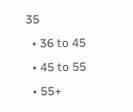35
  • 36 to 45
  • 45 to 55
  • 55+